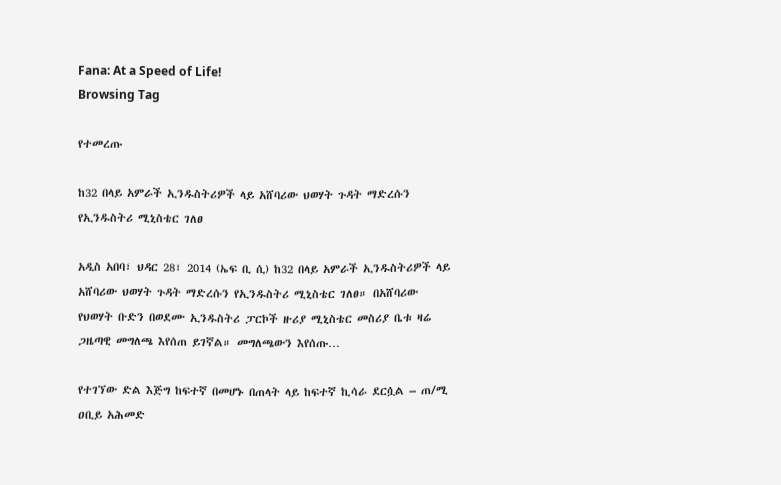Fana: At a Speed of Life!
Browsing Tag

የተመረጡ

ከ32 በላይ አምራች ኢንዱስትሪዎች ላይ አሸባሪው ህወሃት ጉዳት ማድረሱን የኢንዱስትሪ ሚኒስቴር ገለፀ

አዲስ አበባ፣ ህዳር 28፣ 2014 (ኤፍ ቢ ሲ) ከ32 በላይ አምራች ኢንዱስትሪዎች ላይ አሸባሪው ህወሃት ጉዳት ማድረሱን የኢንዱስትሪ ሚኒስቴር ገለፀ። በአሸባሪው የህወሃት ቡድን በወደሙ ኢንዱስትሪ ፓርኮች ዙሪያ ሚኒስቴር መስሪያ ቤቱ ዛሬ ጋዜጣዊ መግለጫ እየሰጠ ይገኛል። መግለጫውን እየሰጡ…

የተገኘው ድል እጅግ ከፍተኛ በመሆኑ በጠላት ላይ ከፍተኛ ኪሳራ ደርሷል – ጠ/ሚ ዐቢይ አሕመድ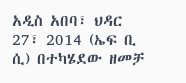አዲስ አበባ፣ ህዳር 27፣ 2014 (ኤፍ ቢ ሲ) በተካሄደው ዘመቻ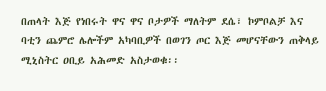በጠላት እጅ የነበሩት ዋና ዋና ቦታዎች ማለትም ደሴ፣ ኮምቦልቻ እና ባቲን ጨምሮ ሌሎችም አካባቢዎች በወገን ጦር እጅ መሆናቸውን ጠቅላይ ሚኒስትር ዐቢይ አሕመድ አስታወቁ፡፡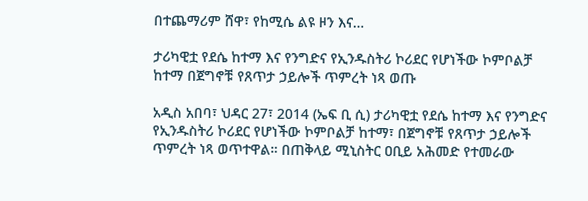በተጨማሪም ሸዋ፣ የከሚሴ ልዩ ዞን እና…

ታሪካዊቷ የደሴ ከተማ እና የንግድና የኢንዱስትሪ ኮሪደር የሆነችው ኮምቦልቻ ከተማ በጀግኖቹ የጸጥታ ኃይሎች ጥምረት ነጻ ወጡ

አዲስ አበባ፣ ህዳር 27፣ 2014 (ኤፍ ቢ ሲ) ታሪካዊቷ የደሴ ከተማ እና የንግድና የኢንዱስትሪ ኮሪደር የሆነችው ኮምቦልቻ ከተማ፣ በጀግኖቹ የጸጥታ ኃይሎች ጥምረት ነጻ ወጥተዋል። በጠቅላይ ሚኒስትር ዐቢይ አሕመድ የተመራው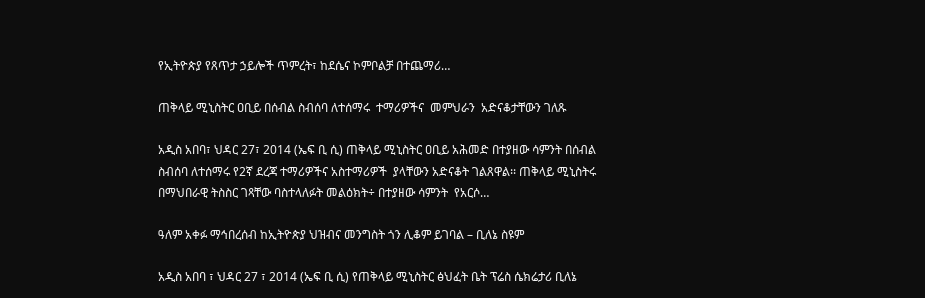የኢትዮጵያ የጸጥታ ኃይሎች ጥምረት፣ ከደሴና ኮምቦልቻ በተጨማሪ…

ጠቅላይ ሚኒስትር ዐቢይ በሰብል ስብሰባ ለተሰማሩ  ተማሪዎችና  መምህራን  አድናቆታቸውን ገለጹ

አዲስ አበባ፣ ህዳር 27፣ 2014 (ኤፍ ቢ ሲ) ጠቅላይ ሚኒስትር ዐቢይ አሕመድ በተያዘው ሳምንት በሰብል ስብሰባ ለተሰማሩ የ2ኛ ደረጃ ተማሪዎችና አስተማሪዎች  ያላቸውን አድናቆት ገልጸዋል፡፡ ጠቅላይ ሚኒስትሩ  በማህበራዊ ትስስር ገጻቸው ባስተላለፉት መልዕክት÷ በተያዘው ሳምንት  የአርሶ…

ዓለም አቀፉ ማኅበረሰብ ከኢትዮጵያ ህዝብና መንግስት ጎን ሊቆም ይገባል – ቢለኔ ስዩም

አዲስ አበባ ፣ ህዳር 27 ፣ 2014 (ኤፍ ቢ ሲ) የጠቅላይ ሚኒስትር ፅህፈት ቤት ፕሬስ ሴክሬታሪ ቢለኔ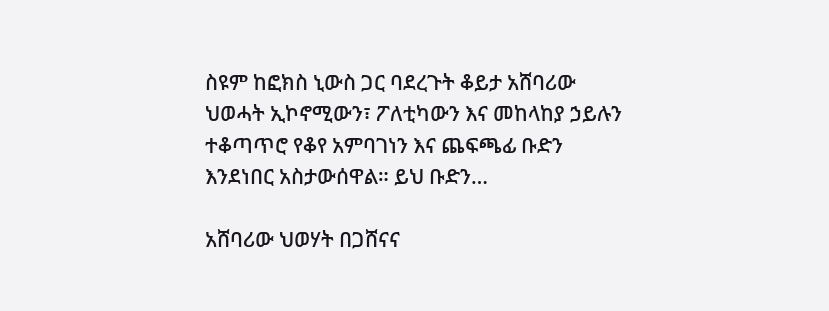ስዩም ከፎክስ ኒውስ ጋር ባደረጉት ቆይታ አሸባሪው ህወሓት ኢኮኖሚውን፣ ፖለቲካውን እና መከላከያ ኃይሉን ተቆጣጥሮ የቆየ አምባገነን እና ጨፍጫፊ ቡድን እንደነበር አስታውሰዋል። ይህ ቡድን…

አሸባሪው ህወሃት በጋሸናና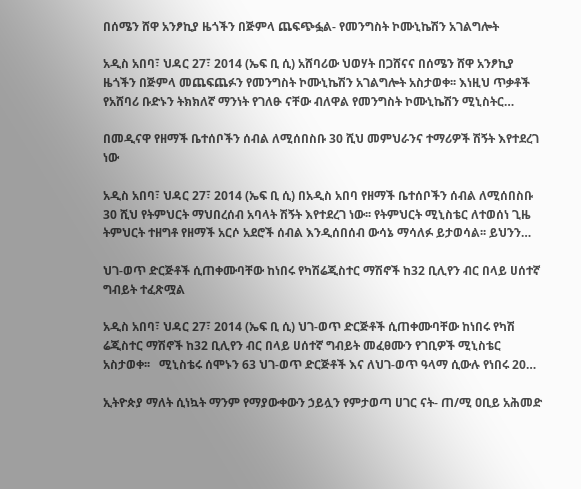በሰሜን ሸዋ አንፆኪያ ዜጎችን በጅምላ ጨፍጭፏል- የመንግስት ኮሙኒኬሽን አገልግሎት

አዲስ አበባ፣ ህዳር 27፣ 2014 (ኤፍ ቢ ሲ) አሸባሪው ህወሃት በጋሸናና በሰሜን ሸዋ አንፆኪያ ዜጎችን በጅምላ መጨፍጨፉን የመንግስት ኮሙኒኬሽን አገልግሎት አስታወቀ፡፡ እነዚህ ጥቃቶች የአሸባሪ ቡድኑን ትክክለኛ ማንነት የገለፁ ናቸው ብለዋል የመንግስት ኮሙኒኬሽን ሚኒስትር…

በመዲናዋ የዘማች ቤተሰቦችን ሰብል ለሚሰበስቡ 30 ሺህ መምህራንና ተማሪዎች ሽኝት እየተደረገ ነው

አዲስ አበባ፣ ህዳር 27፣ 2014 (ኤፍ ቢ ሲ) በአዲስ አበባ የዘማች ቤተሰቦችን ሰብል ለሚሰበስቡ 30 ሺህ የትምህርት ማህበረሰብ አባላት ሽኝት እየተደረገ ነው፡፡ የትምህርት ሚኒስቴር ለተወሰነ ጊዜ ትምህርት ተዘግቶ የዘማች አርሶ አደሮች ሰብል እንዲሰበሰብ ውሳኔ ማሳለፉ ይታወሳል፡፡ ይህንን…

ህገ-ወጥ ድርጅቶች ሲጠቀሙባቸው ከነበሩ የካሽሬጂስተር ማሽኖች ከ32 ቢሊየን ብር በላይ ሀሰተኛ ግብይት ተፈጽሟል

አዲስ አበባ፣ ህዳር 27፣ 2014 (ኤፍ ቢ ሲ) ህገ-ወጥ ድርጅቶች ሲጠቀሙባቸው ከነበሩ የካሽ ሬጂስተር ማሽኖች ከ32 ቢሊየን ብር በላይ ሀሰተኛ ግብይት መፈፀሙን የገቢዎች ሚኒስቴር አስታወቀ፡፡   ሚኒስቴሩ ሰሞኑን 63 ህገ-ወጥ ድርጅቶች እና ለህገ-ወጥ ዓላማ ሲውሉ የነበሩ 20…

ኢትዮጵያ ማለት ሲነኳት ማንም የማያውቀውን ኃይሏን የምታወጣ ሀገር ናት- ጠ/ሚ ዐቢይ አሕመድ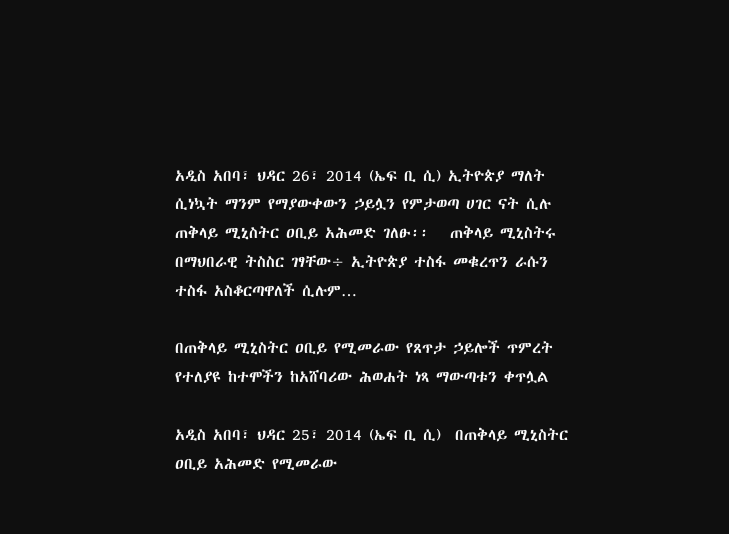አዲስ አበባ፣ ህዳር 26፣ 2014 (ኤፍ ቢ ሲ) ኢትዮጵያ ማለት ሲነኳት ማንም የማያውቀውን ኃይሏን የምታወጣ ሀገር ናት ሲሉ ጠቅላይ ሚኒስትር ዐቢይ አሕመድ ገለፁ፡፡   ጠቅላይ ሚኒስትሩ በማህበራዊ ትስስር ገፃቸው÷ ኢትዮጵያ ተስፋ መቁረጥን ራሱን ተስፋ አስቆርጣዋለች ሲሉም…

በጠቅላይ ሚኒስትር ዐቢይ የሚመራው የጸጥታ ኃይሎች ጥምረት የተለያዩ ከተሞችን ከአሸባሪው ሕወሐት ነጻ ማውጣቱን ቀጥሏል

አዲስ አበባ፣ ህዳር 25፣ 2014 (ኤፍ ቢ ሲ)  በጠቅላይ ሚኒስትር ዐቢይ አሕመድ የሚመራው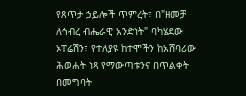የጸጥታ ኃይሎች ጥምረት፣ በ"ዘመቻ ለኅብረ ብሔራዊ አንድነት" ባካሄደው ኦፐሬሽን፣ የተለያዩ ከተሞችን ከአሸባሪው ሕወሐት ነጻ የማውጣቱንና በጥልቀት በመግባት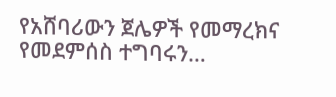የአሸባሪውን ጀሌዎች የመማረክና የመደምሰስ ተግባሩን…